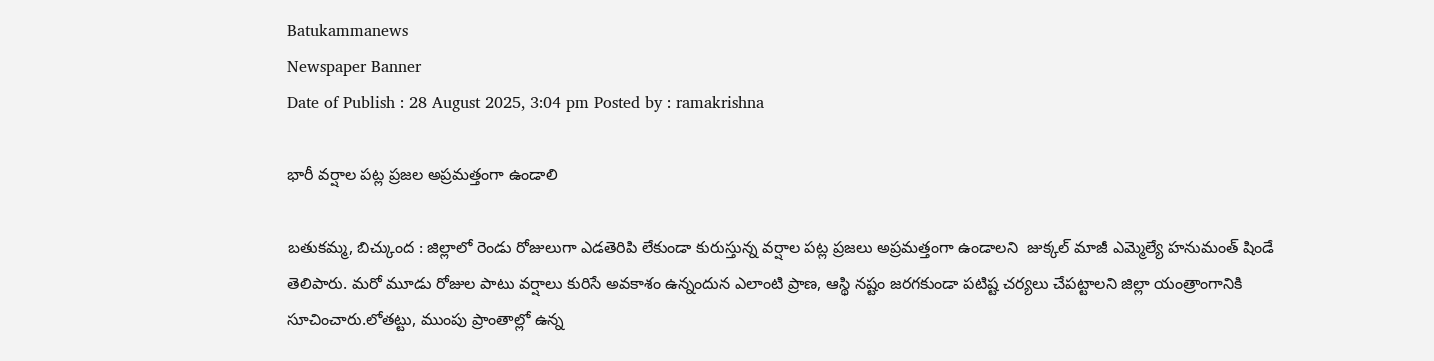Batukammanews
Newspaper Banner
Date of Publish : 28 August 2025, 3:04 pm Posted by : ramakrishna

భారీ వర్షాల పట్ల ప్రజల అప్రమత్తంగా ఉండాలి

బతుకమ్మ, బిచ్కుంద : జిల్లాలో రెండు రోజులుగా ఎడతెరిపి లేకుండా కురుస్తున్న వర్షాల పట్ల ప్రజలు అప్రమత్తంగా ఉండాలని  జుక్కల్ మాజీ ఎమ్మెల్యే హనుమంత్ షిండే  తెలిపారు. మరో మూడు రోజుల పాటు వర్షాలు కురిసే అవకాశం ఉన్నందున ఎలాంటి ప్రాణ, ఆస్థి నష్టం జరగకుండా పటిష్ట చర్యలు చేపట్టాలని జిల్లా యంత్రాంగానికి సూచించారు.లోతట్టు, ముంపు ప్రాంతాల్లో ఉన్న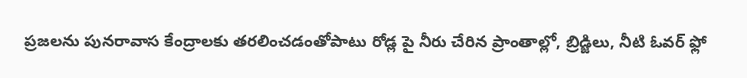ప్రజలను పునరావాస కేంద్రాలకు తరలించడంతోపాటు రోడ్ల పై నీరు చేరిన ప్రాంతాల్లో, బ్రిడ్జిలు, నీటి ఓవర్ ఫ్లో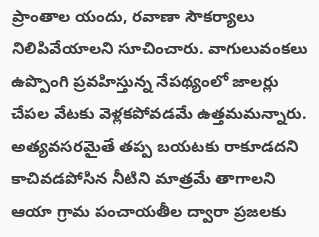ప్రాంతాల యందు, రవాణా సౌకర్యాలు నిలిపివేయాలని సూచించారు. వాగులువంకలు ఉప్పొంగి ప్రవహిస్తున్న నేపథ్యంలో జాలర్లు చేపల వేటకు వెళ్లకపోవడమే ఉత్తమమన్నారు. అత్యవసరమైతే తప్ప బయటకు రాకూడదని కాచివడపోసిన నీటిని మాత్రమే తాగాలని ఆయా గ్రామ పంచాయతీల ద్వారా ప్రజలకు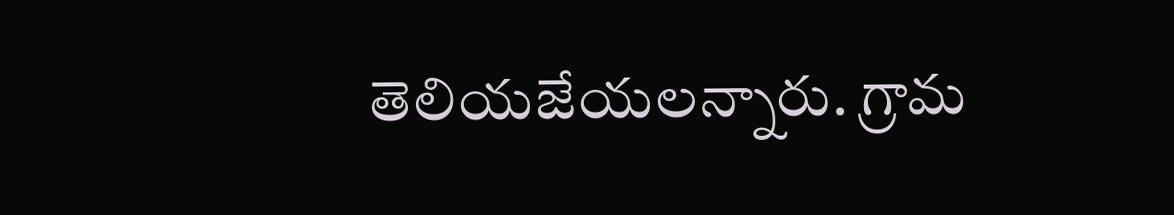తెలియజేయలన్నారు. గ్రామ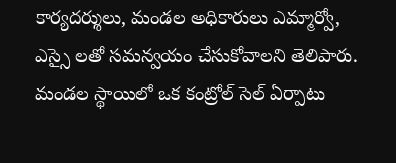కార్యదర్శులు, మండల అధికారులు ఎమ్మార్వో, ఎస్సై లతో సమన్వయం చేసుకోవాలని తెలిపారు. మండల స్థాయిలో ఒక కంట్రోల్ సెల్ ఏర్పాటు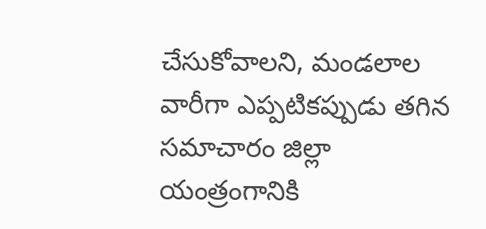చేసుకోవాలని, మండలాల వారీగా ఎప్పటికప్పుడు తగిన సమాచారం జిల్లా యంత్రంగానికి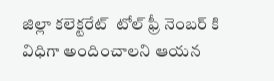జిల్లా కలెక్టరేట్  టోల్ ఫ్రీ నెంబర్ కి విధిగా అందించాలని ఆయన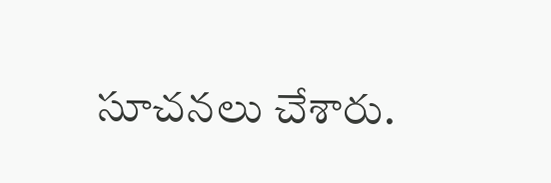సూచనలు చేశారు.